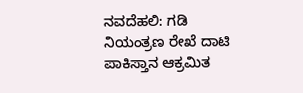ನವದೆಹಲಿ: ಗಡಿ ನಿಯಂತ್ರಣ ರೇಖೆ ದಾಟಿ ಪಾಕಿಸ್ತಾನ ಆಕ್ರಮಿತ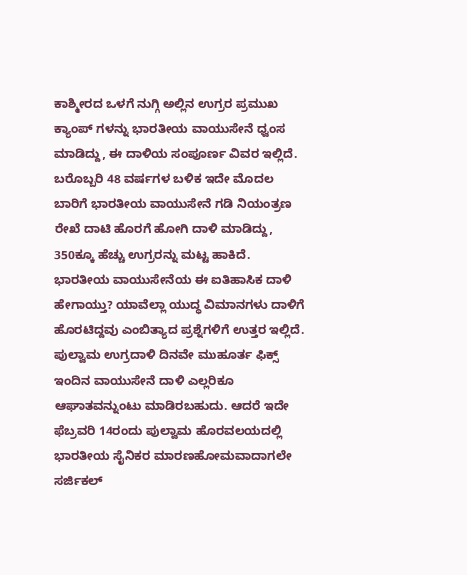ಕಾಶ್ಮೀರದ ಒಳಗೆ ನುಗ್ಗಿ ಅಲ್ಲಿನ ಉಗ್ರರ ಪ್ರಮುಖ ಕ್ಯಾಂಪ್ ಗಳನ್ನು ಭಾರತೀಯ ವಾಯುಸೇನೆ ಧ್ವಂಸ ಮಾಡಿದ್ದು, ಈ ದಾಳಿಯ ಸಂಪೂರ್ಣ ವಿವರ ಇಲ್ಲಿದೆ.
ಬರೊಬ್ಬರಿ 48 ವರ್ಷಗಳ ಬಳಿಕ ಇದೇ ಮೊದಲ ಬಾರಿಗೆ ಭಾರತೀಯ ವಾಯುಸೇನೆ ಗಡಿ ನಿಯಂತ್ರಣ ರೇಖೆ ದಾಟಿ ಹೊರಗೆ ಹೋಗಿ ದಾಳಿ ಮಾಡಿದ್ದು, 350ಕ್ಕೂ ಹೆಚ್ಚು ಉಗ್ರರನ್ನು ಮಟ್ಟ ಹಾಕಿದೆ. ಭಾರತೀಯ ವಾಯುಸೇನೆಯ ಈ ಐತಿಹಾಸಿಕ ದಾಳಿ ಹೇಗಾಯ್ತು? ಯಾವೆಲ್ಲಾ ಯುದ್ಧ ವಿಮಾನಗಳು ದಾಳಿಗೆ ಹೊರಟಿದ್ದವು ಎಂಬಿತ್ಯಾದ ಪ್ರಶ್ನೆಗಳಿಗೆ ಉತ್ತರ ಇಲ್ಲಿದೆ.
ಪುಲ್ವಾಮ ಉಗ್ರದಾಳಿ ದಿನವೇ ಮುಹೂರ್ತ ಫಿಕ್ಸ್
ಇಂದಿನ ವಾಯುಸೇನೆ ದಾಳಿ ಎಲ್ಲರಿಕೂ ಆಘಾತವನ್ನುಂಟು ಮಾಡಿರಬಹುದು. ಆದರೆ ಇದೇ ಫೆಬ್ರವರಿ 14ರಂದು ಪುಲ್ವಾಮ ಹೊರವಲಯದಲ್ಲಿ ಭಾರತೀಯ ಸೈನಿಕರ ಮಾರಣಹೋಮವಾದಾಗಲೇ ಸರ್ಜಿಕಲ್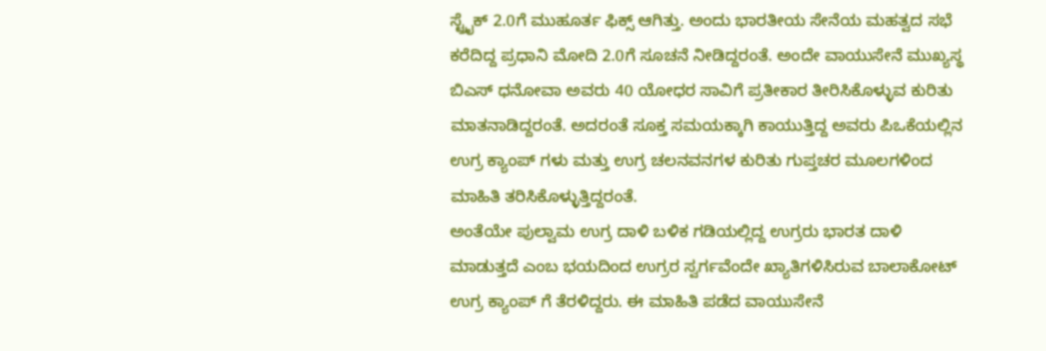ಸ್ಟ್ರೈಕ್ 2.0ಗೆ ಮುಹೂರ್ತ ಫಿಕ್ಸ್ ಆಗಿತ್ತು. ಅಂದು ಭಾರತೀಯ ಸೇನೆಯ ಮಹತ್ವದ ಸಭೆ ಕರೆದಿದ್ದ ಪ್ರಧಾನಿ ಮೋದಿ 2.0ಗೆ ಸೂಚನೆ ನೀಡಿದ್ದರಂತೆ. ಅಂದೇ ವಾಯುಸೇನೆ ಮುಖ್ಯಸ್ಥ ಬಿಎಸ್ ಧನೋವಾ ಅವರು 40 ಯೋಧರ ಸಾವಿಗೆ ಪ್ರತೀಕಾರ ತೀರಿಸಿಕೊಳ್ಳುವ ಕುರಿತು ಮಾತನಾಡಿದ್ದರಂತೆ. ಅದರಂತೆ ಸೂಕ್ತ ಸಮಯಕ್ಕಾಗಿ ಕಾಯುತ್ತಿದ್ದ ಅವರು ಪಿಒಕೆಯಲ್ಲಿನ ಉಗ್ರ ಕ್ಯಾಂಪ್ ಗಳು ಮತ್ತು ಉಗ್ರ ಚಲನವನಗಳ ಕುರಿತು ಗುಪ್ತಚರ ಮೂಲಗಳಿಂದ ಮಾಹಿತಿ ತರಿಸಿಕೊಳ್ಳುತ್ತಿದ್ದರಂತೆ.
ಅಂತೆಯೇ ಪುಲ್ವಾಮ ಉಗ್ರ ದಾಳಿ ಬಳಿಕ ಗಡಿಯಲ್ಲಿದ್ದ ಉಗ್ರರು ಭಾರತ ದಾಳಿ ಮಾಡುತ್ತದೆ ಎಂಬ ಭಯದಿಂದ ಉಗ್ರರ ಸ್ವರ್ಗವೆಂದೇ ಖ್ಯಾತಿಗಳಿಸಿರುವ ಬಾಲಾಕೋಟ್ ಉಗ್ರ ಕ್ಯಾಂಪ್ ಗೆ ತೆರಳಿದ್ದರು. ಈ ಮಾಹಿತಿ ಪಡೆದ ವಾಯುಸೇನೆ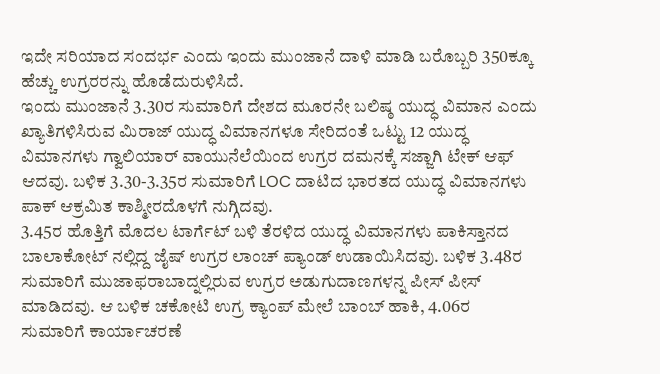ಇದೇ ಸರಿಯಾದ ಸಂದರ್ಭ ಎಂದು ಇಂದು ಮುಂಜಾನೆ ದಾಳಿ ಮಾಡಿ ಬರೊಬ್ಬರಿ 350ಕ್ಕೂ ಹೆಚ್ಚು ಉಗ್ರರರನ್ನು ಹೊಡೆದುರುಳಿಸಿದೆ.
ಇಂದು ಮುಂಜಾನೆ 3.30ರ ಸುಮಾರಿಗೆ ದೇಶದ ಮೂರನೇ ಬಲಿಷ್ಠ ಯುದ್ಧ ವಿಮಾನ ಎಂದು ಖ್ಯಾತಿಗಳಿಸಿರುವ ಮಿರಾಜ್ ಯುದ್ಧ ವಿಮಾನಗಳೂ ಸೇರಿದಂತೆ ಒಟ್ಟು 12 ಯುದ್ಧ ವಿಮಾನಗಳು ಗ್ವಾಲಿಯಾರ್ ವಾಯುನೆಲೆಯಿಂದ ಉಗ್ರರ ದಮನಕ್ಕೆ ಸಜ್ಜಾಗಿ ಟೇಕ್ ಆಫ್ ಆದವು. ಬಳಿಕ 3.30-3.35ರ ಸುಮಾರಿಗೆ LOC ದಾಟಿದ ಭಾರತದ ಯುದ್ಧ ವಿಮಾನಗಳು ಪಾಕ್ ಆಕ್ರಮಿತ ಕಾಶ್ಮೀರದೊಳಗೆ ನುಗ್ಗಿದವು.
3.45ರ ಹೊತ್ತಿಗೆ ಮೊದಲ ಟಾರ್ಗೆಟ್ ಬಳಿ ತೆರಳಿದ ಯುದ್ಧ ವಿಮಾನಗಳು ಪಾಕಿಸ್ತಾನದ ಬಾಲಾಕೋಟ್ ನಲ್ಲಿದ್ದ ಜೈಷ್ ಉಗ್ರರ ಲಾಂಚ್ ಪ್ಯಾಂಡ್ ಉಡಾಯಿಸಿದವು. ಬಳಿಕ 3.48ರ ಸುಮಾರಿಗೆ ಮುಜಾಫರಾಬಾದ್ನಲ್ಲಿರುವ ಉಗ್ರರ ಅಡುಗುದಾಣಗಳನ್ನ ಪೀಸ್ ಪೀಸ್ ಮಾಡಿದವು. ಆ ಬಳಿಕ ಚಕೋಟಿ ಉಗ್ರ ಕ್ಯಾಂಪ್ ಮೇಲೆ ಬಾಂಬ್ ಹಾಕಿ, 4.06ರ ಸುಮಾರಿಗೆ ಕಾರ್ಯಾಚರಣೆ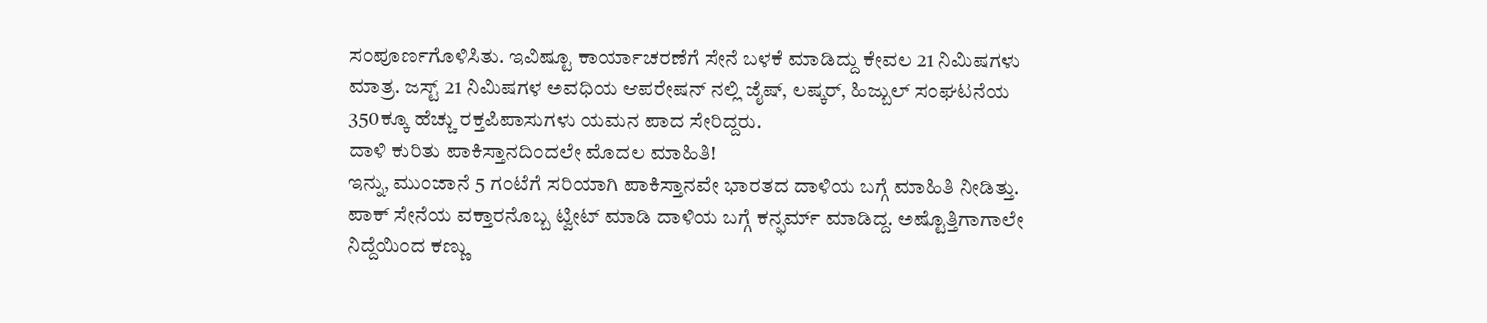ಸಂಪೂರ್ಣಗೊಳಿಸಿತು. ಇವಿಷ್ಟೂ ಕಾರ್ಯಾಚರಣೆಗೆ ಸೇನೆ ಬಳಕೆ ಮಾಡಿದ್ದು ಕೇವಲ 21 ನಿಮಿಷಗಳು ಮಾತ್ರ. ಜಸ್ಟ್ 21 ನಿಮಿಷಗಳ ಅವಧಿಯ ಆಪರೇಷನ್ ನಲ್ಲಿ ಜೈಷ್, ಲಷ್ಕರ್, ಹಿಜ್ಬುಲ್ ಸಂಘಟನೆಯ 350ಕ್ಕೂ ಹೆಚ್ಚು ರಕ್ತಪಿಪಾಸುಗಳು ಯಮನ ಪಾದ ಸೇರಿದ್ದರು.
ದಾಳಿ ಕುರಿತು ಪಾಕಿಸ್ತಾನದಿಂದಲೇ ಮೊದಲ ಮಾಹಿತಿ!
ಇನ್ನು, ಮುಂಜಾನೆ 5 ಗಂಟೆಗೆ ಸರಿಯಾಗಿ ಪಾಕಿಸ್ತಾನವೇ ಭಾರತದ ದಾಳಿಯ ಬಗ್ಗೆ ಮಾಹಿತಿ ನೀಡಿತ್ತು. ಪಾಕ್ ಸೇನೆಯ ವಕ್ತಾರನೊಬ್ಬ ಟ್ವೀಟ್ ಮಾಡಿ ದಾಳಿಯ ಬಗ್ಗೆ ಕನ್ಫರ್ಮ್ ಮಾಡಿದ್ದ. ಅಷ್ಟೊತ್ತಿಗಾಗಾಲೇ ನಿದ್ದೆಯಿಂದ ಕಣ್ಣು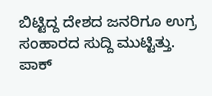ಬಿಟ್ಟಿದ್ದ ದೇಶದ ಜನರಿಗೂ ಉಗ್ರ ಸಂಹಾರದ ಸುದ್ದಿ ಮುಟ್ಟಿತ್ತು. ಪಾಕ್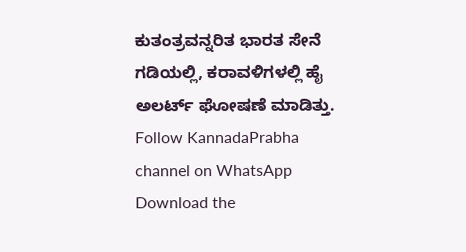ಕುತಂತ್ರವನ್ನರಿತ ಭಾರತ ಸೇನೆ ಗಡಿಯಲ್ಲಿ, ಕರಾವಳಿಗಳಲ್ಲಿ ಹೈ ಅಲರ್ಟ್ ಘೋಷಣೆ ಮಾಡಿತ್ತು.
Follow KannadaPrabha channel on WhatsApp
Download the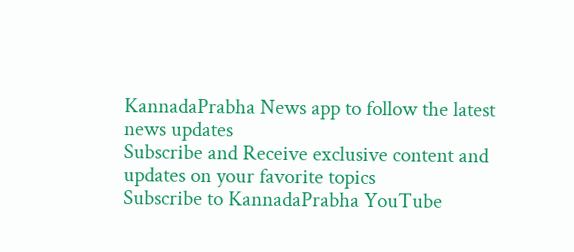KannadaPrabha News app to follow the latest news updates
Subscribe and Receive exclusive content and updates on your favorite topics
Subscribe to KannadaPrabha YouTube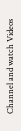Channel and watch Videos